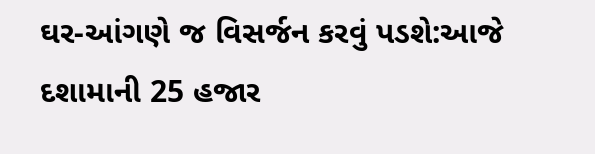ઘર-આંગણે જ વિસર્જન કરવું પડશે:આજે દશામાની 25 હજાર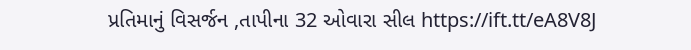પ્રતિમાનું વિસર્જન ,તાપીના 32 ઓવારા સીલ https://ift.tt/eA8V8J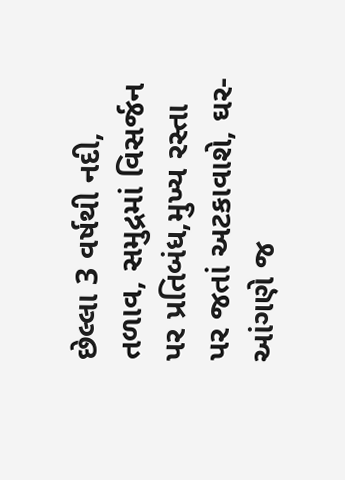છેલ્લા 3 વર્ષથી નદી, તળાવ, સમુદ્રમાં વિસર્જન પર પ્રતિબંધ,મુખ્ય રસ્તા પર જતાં અટકાવાશે, ઘર-આંગણે જ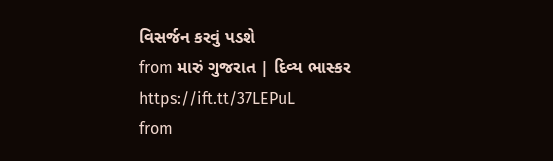વિસર્જન કરવું પડશે
from મારું ગુજરાત | દિવ્ય ભાસ્કર https://ift.tt/37LEPuL
from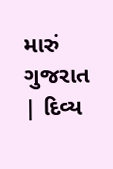મારું ગુજરાત | દિવ્ય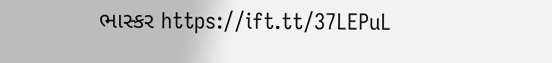ભાસ્કર https://ift.tt/37LEPuL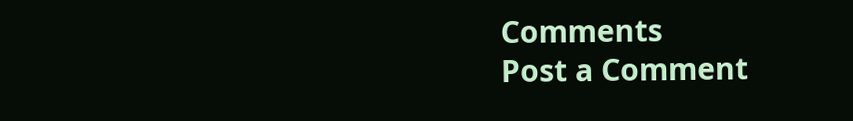Comments
Post a Comment